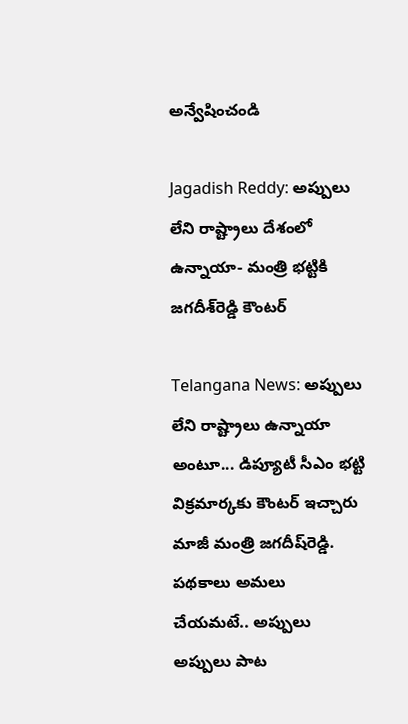అన్వేషించండి

Jagadish Reddy: అప్పులు లేని రాష్ట్రాలు దేశంలో ఉన్నాయా- మంత్రి భట్టికి జగదీశ్‌రెడ్డి కౌంటర్‌

Telangana News: అప్పులు లేని రాష్ట్రాలు ఉన్నాయా అంటూ... డిప్యూటీ సీఎం భట్టి విక్రమార్కకు కౌంటర్‌ ఇచ్చారు మాజీ మంత్రి జగదీష్‌రెడ్డి. పథకాలు అమలు చేయమటే.. అప్పులు అప్పులు పాట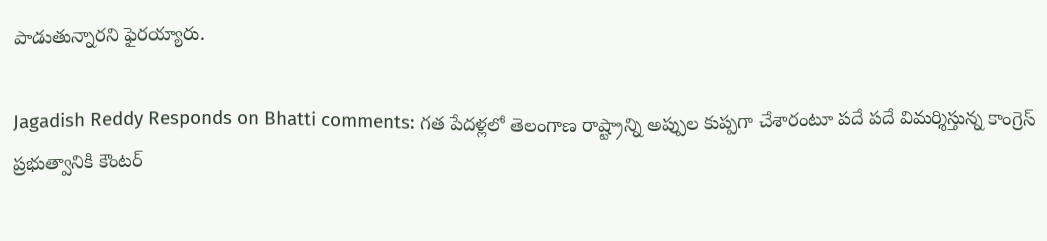పాడుతున్నారని ఫైరయ్యారు.

Jagadish Reddy Responds on Bhatti comments: గత పేదళ్లలో తెలంగాణ రాష్ట్రాన్ని అప్పుల కుప్పగా చేశారంటూ పదే పదే విమర్శిస్తున్న కాంగ్రెస్‌ ప్రభుత్వానికి కౌంటర్‌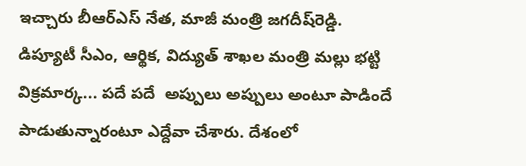ఇచ్చారు బీఆర్‌ఎస్‌ నేత, మాజీ మంత్రి జగదీష్‌రెడ్డి. డిప్యూటీ సీఎం, ఆర్థిక, విద్యుత్‌ శాఖల మంత్రి మల్లు భట్టి విక్రమార్క... పదే పదే  అప్పులు అప్పులు అంటూ పాడిందే  పాడుతున్నారంటూ ఎద్దేవా చేశారు. దేశంలో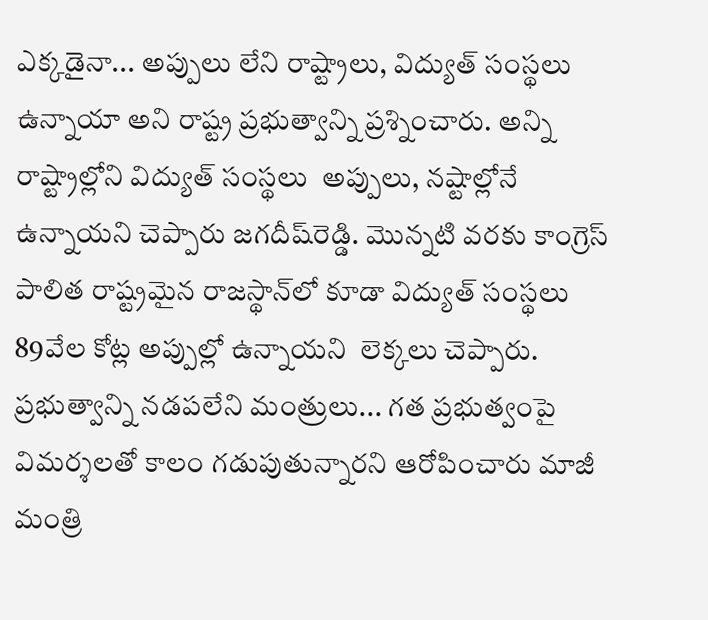ఎక్కడైనా... అప్పులు లేని రాష్ట్రాలు, విద్యుత్‌ సంస్థలు ఉన్నాయా అని రాష్ట్ర ప్రభుత్వాన్ని ప్రశ్నించారు. అన్ని రాష్ట్రాల్లోని విద్యుత్‌ సంస్థలు  అప్పులు, నష్టాల్లోనే ఉన్నాయని చెప్పారు జగదీష్‌రెడ్డి. మొన్నటి వరకు కాంగ్రెస్‌ పాలిత రాష్ట్రమైన రాజస్థాన్‌లో కూడా విద్యుత్‌ సంస్థలు 89వేల కోట్ల అప్పుల్లో ఉన్నాయని  లెక్కలు చెప్పారు. ప్రభుత్వాన్ని నడపలేని మంత్రులు... గత ప్రభుత్వంపై విమర్శలతో కాలం గడుపుతున్నారని ఆరోపించారు మాజీ మంత్రి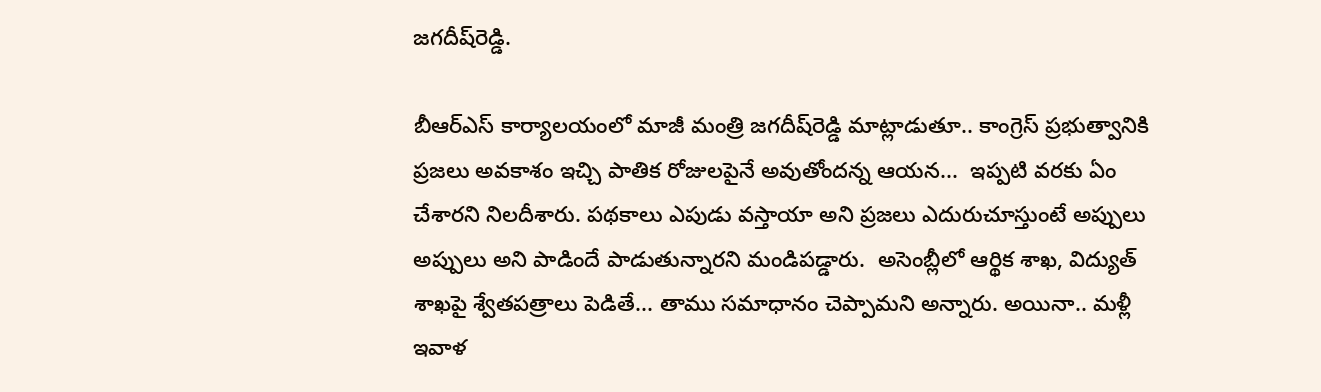జగదీష్‌రెడ్డి.

బీఆర్ఎస్ కార్యాలయంలో మాజీ మంత్రి జగదీష్‌రెడ్డి మాట్లాడుతూ.. కాంగ్రెస్ ప్రభుత్వానికి ప్రజలు అవకాశం ఇచ్చి పాతిక రోజులపైనే అవుతోందన్న ఆయన...  ఇప్పటి వరకు ఏం చేశారని నిలదీశారు. పథకాలు ఎపుడు వస్తాయా అని ప్రజలు ఎదురుచూస్తుంటే అప్పులు అప్పులు అని పాడిందే పాడుతున్నారని మండిపడ్డారు.  అసెంబ్లీలో ఆర్థిక శాఖ, విద్యుత్‌ శాఖపై శ్వేతపత్రాలు పెడితే... తాము సమాధానం చెప్పామని అన్నారు. అయినా.. మళ్లీ ఇవాళ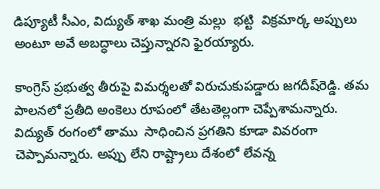డిప్యూటీ సీఎం, విద్యుత్ శాఖ మంత్రి మల్లు  భట్టి  విక్రమార్క అప్పులు అంటూ అవే అబద్ధాలు చెప్తున్నారని ఫైరయ్యారు.

కాంగ్రెస్‌ ప్రభుత్వ తీరుపై విమర్శలతో విరుచుకుపడ్డారు జగదీష్‌రెడ్డి. తమ పాలనలో ప్రతీది అంకెలు రూపంలో తేటతెల్లంగా చెప్పేశామన్నారు. విద్యుత్‌ రంగంలో తాము  సాధించిన ప్రగతిని కూడా వివరంగా చెప్పామన్నారు. అప్పు లేని రాష్ట్రాలు దేశంలో లేవన్న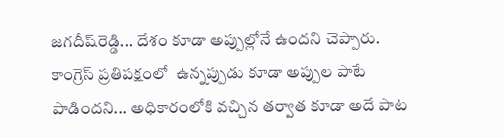జగదీష్‌రెడ్డి... దేశం కూడా అప్పుల్లోనే ఉందని చెప్పారు. కాంగ్రెస్‌ ప్రతిపక్షంలో  ఉన్నప్పుడు కూడా అప్పుల పాటే పాడిందని... అధికారంలోకి వచ్చిన తర్వాత కూడా అదే పాట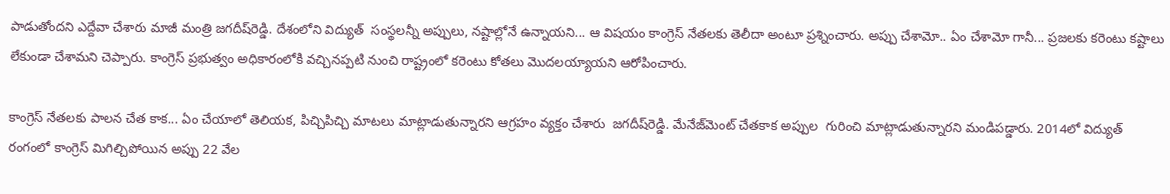పాడుతోందని ఎద్దేవా చేశారు మాజీ మంత్రి జగదీష్‌రెడ్డి. దేశంలోని విద్యుత్  సంస్థలన్నీ అప్పులు, నష్టాల్లోనే ఉన్నాయని... ఆ విషయం కాంగ్రెస్‌ నేతలకు తెలీదా అంటూ ప్రశ్నించారు. అప్పు చేశామో.. ఏం చేశామో గానీ... ప్రజలకు కరెంటు కష్టాలు  లేకుండా చేశామని చెప్పారు. కాంగ్రెస్‌ ప్రభుత్వం అధికారంలోకి వచ్చినప్పటి నుంచి రాష్ట్రంలో కరెంటు కోతలు మొదలయ్యాయని ఆరోపించారు.

కాంగ్రెస్‌ నేతలకు పాలన చేత కాక... ఏం చేయాలో తెలియక, పిచ్చిపిచ్చి మాటలు మాట్లాడుతున్నారని ఆగ్రహం వ్యక్తం చేశారు  జగదీష్‌రెడ్డి. మేనేజ్‌మెంట్‌ చేతకాక అప్పుల  గురించి మాట్లాడుతున్నారని మండిపడ్డారు. 2014లో విద్యుత్ రంగంలో కాంగ్రెస్‌ మిగిల్చిపోయిన అప్పు 22 వేల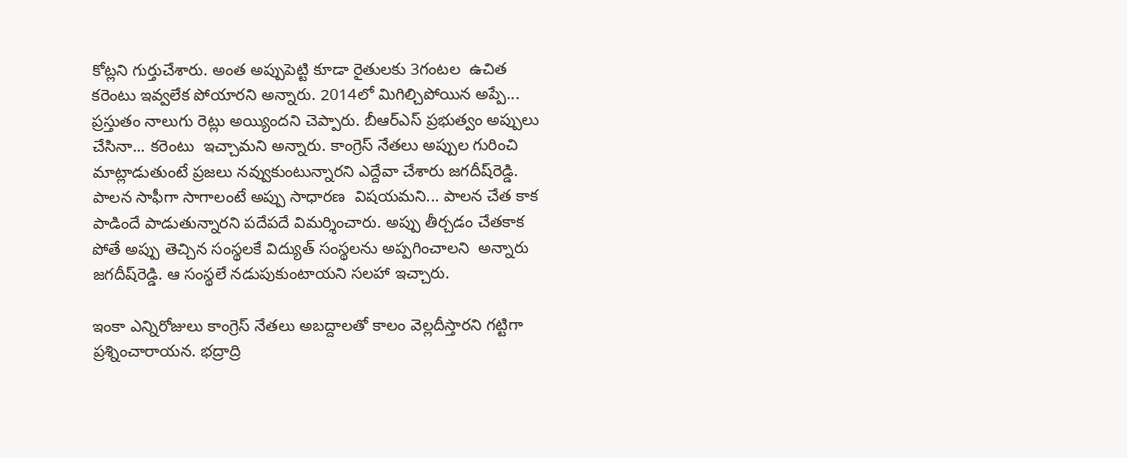కోట్లని గుర్తుచేశారు. అంత అప్పుపెట్టి కూడా రైతులకు 3గంటల  ఉచిత కరెంటు ఇవ్వలేక పోయారని అన్నారు. 2014లో మిగిల్చిపోయిన అప్పే... ప్రస్తుతం నాలుగు రెట్లు అయ్యిందని చెప్పారు. బీఆర్‌ఎస్‌ ప్రభుత్వం అప్పులు చేసినా... కరెంటు  ఇచ్చామని అన్నారు. కాంగ్రెస్‌ నేతలు అప్పుల గురించి మాట్లాడుతుంటే ప్రజలు నవ్వుకుంటున్నారని ఎద్దేవా చేశారు జగదీష్‌రెడ్డి. పాలన సాఫీగా సాగాలంటే అప్పు సాధారణ  విషయమని... పాలన చేత కాక పాడిందే పాడుతున్నారని పదేపదే విమర్శించారు. అప్పు తీర్చడం చేతకాక పోతే అప్పు తెచ్చిన సంస్థలకే విద్యుత్ సంస్థలను అప్పగించాలని  అన్నారు జగదీష్‌రెడ్డి. ఆ సంస్థలే నడుపుకుంటాయని సలహా ఇచ్చారు.

ఇంకా ఎన్నిరోజులు కాంగ్రెస్ నేతలు అబద్దాలతో కాలం వెల్లదీస్తారని గట్టిగా ప్రశ్నించారాయన. భద్రాద్రి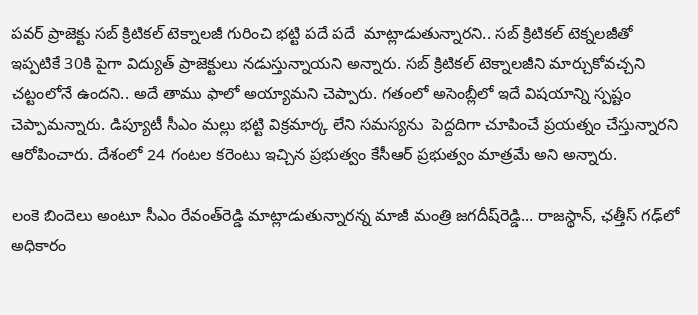పవర్ ప్రాజెక్టు సబ్ క్రిటికల్ టెక్నాలజీ గురించి భట్టి పదే పదే  మాట్లాడుతున్నారని.. సబ్ క్రిటికల్ టెక్నలజీతో ఇప్పటికే 30కి పైగా విద్యుత్ ప్రాజెక్టులు నడుస్తున్నాయని అన్నారు. సబ్ క్రిటికల్ టెక్నాలజీని మార్చుకోవచ్చని చట్టంలోనే ఉందని.. అదే తాము ఫాలో అయ్యామని చెప్పారు. గతంలో అసెంబ్లీలో ఇదే విషయాన్ని స్పష్టం చెప్పామన్నారు. డిప్యూటీ సీఎం మల్లు భట్టి విక్రమార్క లేని సమస్యను  పెద్దదిగా చూపించే ప్రయత్నం చేస్తున్నారని ఆరోపించారు. దేశంలో 24 గంటల కరెంటు ఇచ్చిన ప్రభుత్వం కేసీఆర్ ప్రభుత్వం మాత్రమే అని అన్నారు.

లంకె బిందెలు అంటూ సీఎం రేవంత్‌రెడ్డి మాట్లాడుతున్నారన్న మాజీ మంత్రి జగదీష్‌రెడ్డి... రాజస్థాన్‌, ఛత్తీస్ గఢ్‌లో అధికారం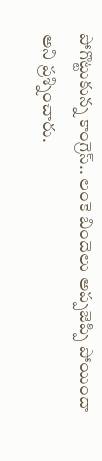పోగొట్టుకున్న కాంగ్రెస్.. లంకె బిందెలు అప్పజెప్పి పోయిందా అని ప్రశ్నించారు.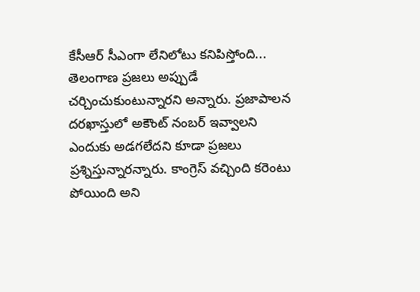కేసీఆర్ సీఎంగా లేనిలోటు కనిపిస్తోంది... తెలంగాణ ప్రజలు అప్పుడే చర్చించుకుంటున్నారని అన్నారు. ప్రజాపాలన దరఖాస్తులో అకౌంట్ నంబర్ ఇవ్వాలని ఎందుకు అడగలేదని కూడా ప్రజలు ప్రశ్నిస్తున్నారన్నారు. కాంగ్రెస్ వచ్చింది కరెంటు పోయింది అని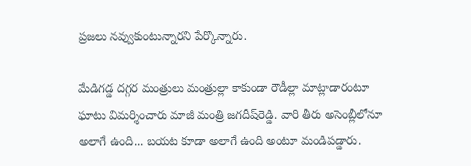ప్రజలు నవ్వుకుంటున్నారని పేర్కొన్నారు.

మేడిగడ్డ దగ్గర మంత్రులు మంత్రుల్లా కాకుండా రౌడీల్లా మాట్లాడారంటూ ఘాటు విమర్శించారు మాజీ మంత్రి జగదీష్‌రెడ్డి. వారి తీరు అసెంబ్లీలోనూ అలాగే ఉంది... బయట కూడా అలాగే ఉంది అంటూ మండిపడ్డారు.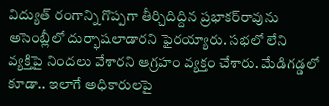విద్యుత్ రంగాన్ని గొప్పగా తీర్చిదిద్దిన ప్రభాకర్‌రావును అసెంబ్లీలో దుర్భాషలాడారని ఫైరయ్యారు. సభలో లేని వ్యక్తిపై నిందలు వేశారని ఆగ్రహం వ్యక్తం చేశారు. మేడిగడ్డలో కూడా.. ఇలాగే అధికారులపై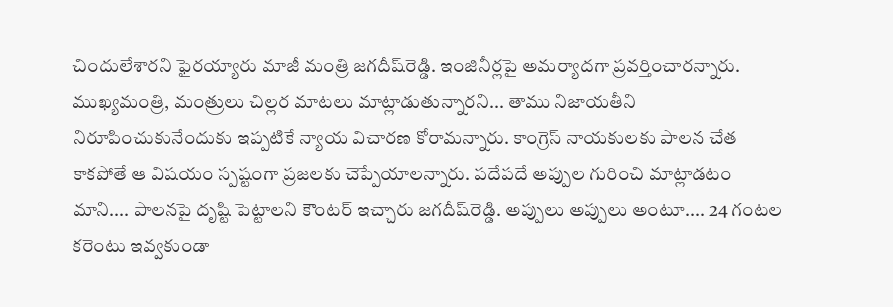చిందులేశారని ఫైరయ్యారు మాజీ మంత్రి జగదీష్‌రెడ్డి. ఇంజినీర్లపై అమర్యాదగా ప్రవర్తించారన్నారు. ముఖ్యమంత్రి, మంత్రులు చిల్లర మాటలు మాట్లాడుతున్నారని... తాము నిజాయతీని నిరూపించుకునేందుకు ఇప్పటికే న్యాయ విచారణ కోరామన్నారు. కాంగ్రెస్ నాయకులకు పాలన చేత కాకపోతే ఆ విషయం స్పష్టంగా ప్రజలకు చెప్పేయాలన్నారు. పదేపదే అప్పుల గురించి మాట్లాడటం మాని.... పాలనపై దృష్టి పెట్టాలని కౌంటర్‌ ఇచ్చారు జగదీష్‌రెడ్డి. అప్పులు అప్పులు అంటూ.... 24 గంటల కరెంటు ఇవ్వకుండా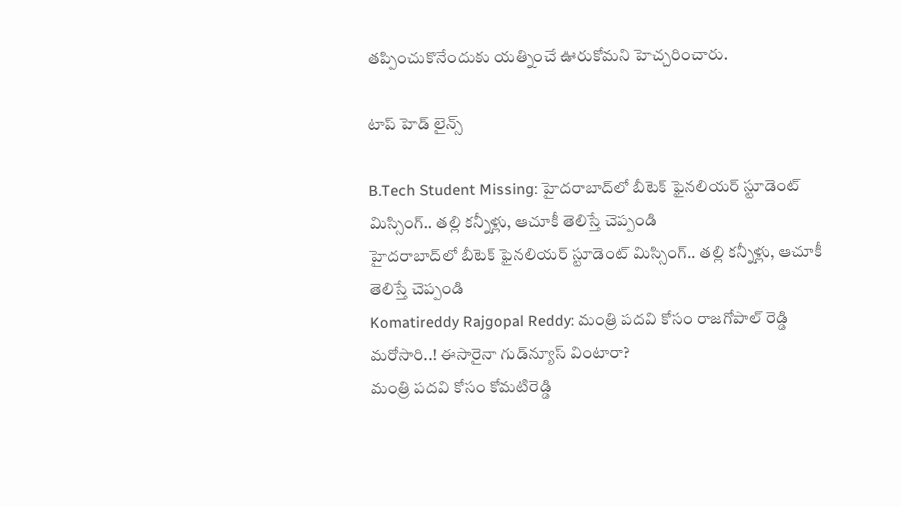తప్పించుకొనేందుకు యత్నించే ఊరుకోమని హెచ్చరించారు.

టాప్ హెడ్ లైన్స్

B.Tech Student Missing: హైదరాబాద్‌లో బీటెక్ ఫైనలియర్ స్టూడెంట్ మిస్సింగ్.. తల్లి కన్నీళ్లు, ఆచూకీ తెలిస్తే చెప్పండి
హైదరాబాద్‌లో బీటెక్ ఫైనలియర్ స్టూడెంట్ మిస్సింగ్.. తల్లి కన్నీళ్లు, ఆచూకీ తెలిస్తే చెప్పండి
Komatireddy Rajgopal Reddy: మంత్రి పదవి కోసం రాజగోపాల్ రెడ్డి మరోసారి..! ఈసారైనా గుడ్‌న్యూస్ వింటారా?
మంత్రి పదవి కోసం కోమటిరెడ్డి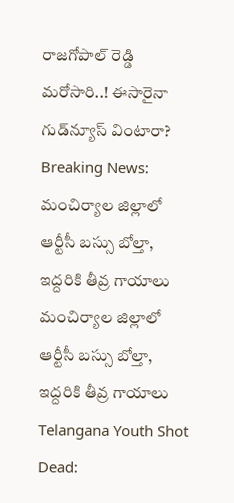రాజగోపాల్ రెడ్డి మరోసారి..! ఈసారైనా గుడ్‌న్యూస్ వింటారా?
Breaking News: మంచిర్యాల జిల్లాలో ఆర్టీసీ బస్సు బోల్తా, ఇద్దరికి తీవ్ర గాయాలు
మంచిర్యాల జిల్లాలో ఆర్టీసీ బస్సు బోల్తా, ఇద్దరికి తీవ్ర గాయాలు
Telangana Youth Shot Dead: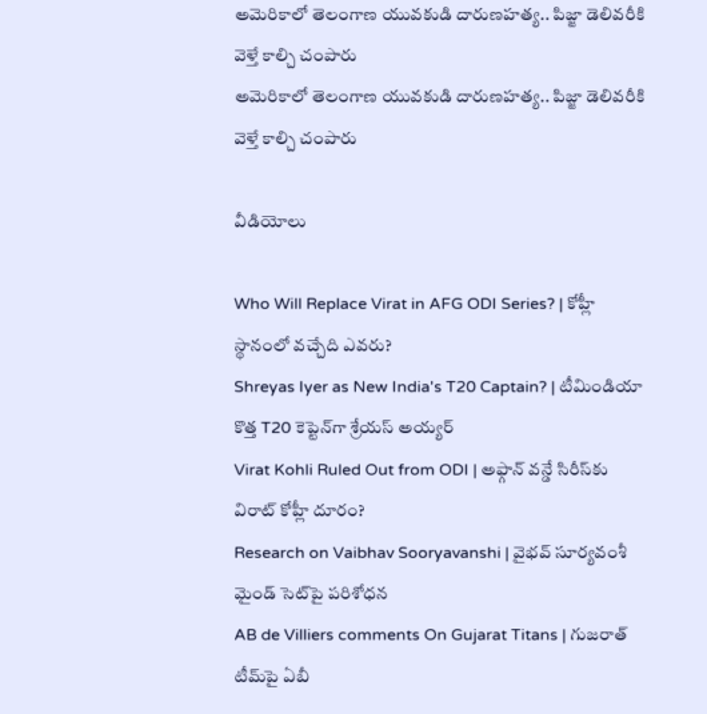అమెరికాలో తెలంగాణ యువకుడి దారుణహత్య.. పిజ్జా డెలివరీకి వెళ్తే కాల్చి చంపారు
అమెరికాలో తెలంగాణ యువకుడి దారుణహత్య.. పిజ్జా డెలివరీకి వెళ్తే కాల్చి చంపారు

వీడియోలు

Who Will Replace Virat in AFG ODI Series? | కోహ్లీ స్థానంలో వచ్చేది ఎవరు?
Shreyas Iyer as New India's T20 Captain? | టీమిండియా కొత్త T20 కెప్టెన్‌గా శ్రేయస్ అయ్యర్
Virat Kohli Ruled Out from ODI | అఫ్గాన్ వన్డే సిరీస్‌కు విరాట్ కోహ్లీ దూరం?
Research on Vaibhav Sooryavanshi | వైభవ్ సూర్యవంశీ మైండ్‌ సెట్‌పై పరిశోధన
AB de Villiers comments On Gujarat Titans | గుజరాత్ టీమ్‌పై ఏబీ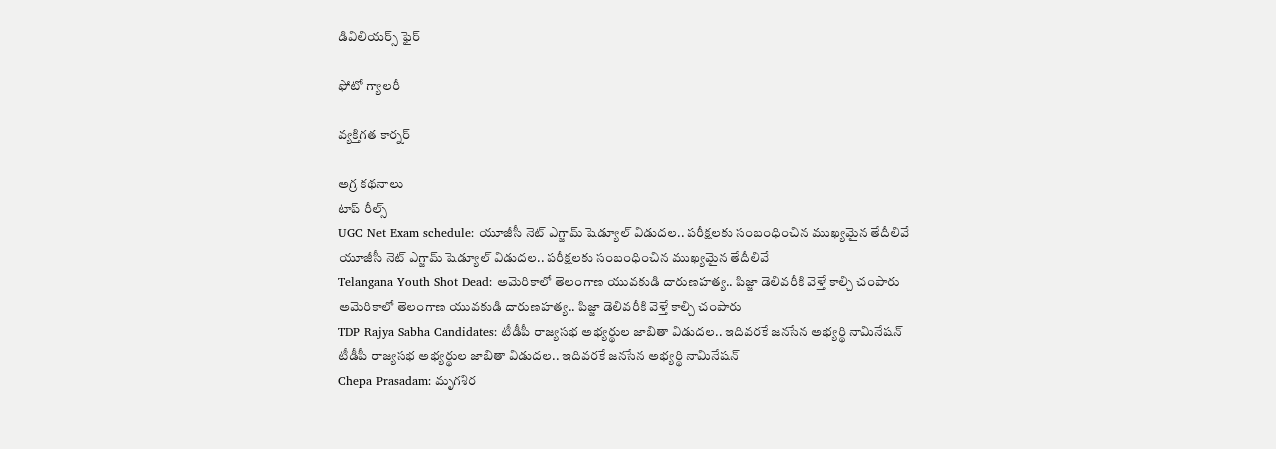డివిలియర్స్ ఫైర్

ఫోటో గ్యాలరీ

వ్యక్తిగత కార్నర్

అగ్ర కథనాలు
టాప్ రీల్స్
UGC Net Exam schedule: యూజీసీ నెట్ ఎగ్జామ్ షెడ్యూల్ విడుదల.. పరీక్షలకు సంబంధించిన ముఖ్యమైన తేదీలివే
యూజీసీ నెట్ ఎగ్జామ్ షెడ్యూల్ విడుదల.. పరీక్షలకు సంబంధించిన ముఖ్యమైన తేదీలివే
Telangana Youth Shot Dead: అమెరికాలో తెలంగాణ యువకుడి దారుణహత్య.. పిజ్జా డెలివరీకి వెళ్తే కాల్చి చంపారు
అమెరికాలో తెలంగాణ యువకుడి దారుణహత్య.. పిజ్జా డెలివరీకి వెళ్తే కాల్చి చంపారు
TDP Rajya Sabha Candidates: టీడీపీ రాజ్యసభ అభ్యర్థుల జాబితా విడుదల.. ఇదివరకే జనసేన అభ్యర్థి నామినేషన్
టీడీపీ రాజ్యసభ అభ్యర్థుల జాబితా విడుదల.. ఇదివరకే జనసేన అభ్యర్థి నామినేషన్
Chepa Prasadam: మృగశిర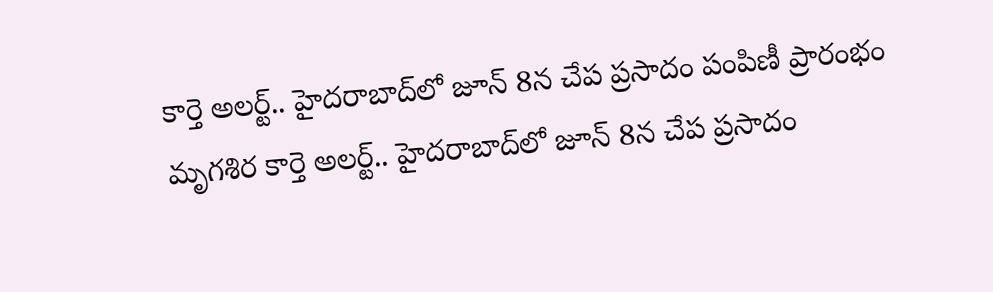కార్తె అలర్ట్.. హైదరాబాద్‌లో జూన్ 8న చేప ప్రసాదం పంపిణీ ప్రారంభం
మృగశిర కార్తె అలర్ట్.. హైదరాబాద్‌లో జూన్ 8న చేప ప్రసాదం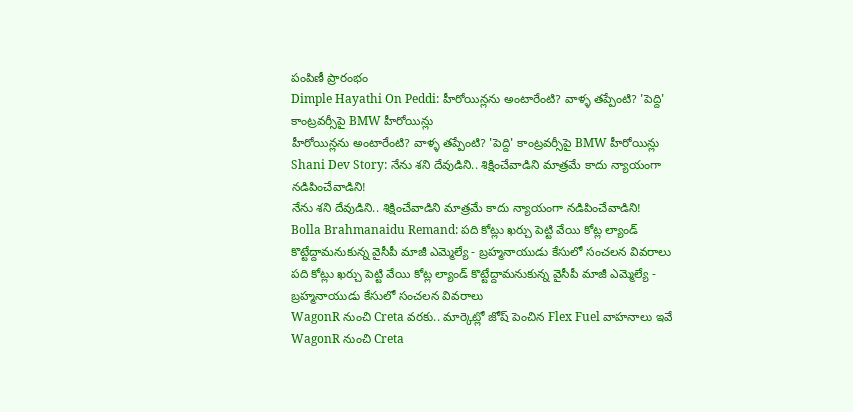పంపిణీ ప్రారంభం
Dimple Hayathi On Peddi: హీరోయిన్లను అంటారేంటి? వాళ్ళ తప్పేంటి? 'పెద్ది' కాంట్రవర్సీపై BMW హీరోయిన్లు
హీరోయిన్లను అంటారేంటి? వాళ్ళ తప్పేంటి? 'పెద్ది' కాంట్రవర్సీపై BMW హీరోయిన్లు
Shani Dev Story: నేను శని దేవుడిని.. శిక్షించేవాడిని మాత్రమే కాదు న్యాయంగా నడిపించేవాడిని!
నేను శని దేవుడిని.. శిక్షించేవాడిని మాత్రమే కాదు న్యాయంగా నడిపించేవాడిని!
Bolla Brahmanaidu Remand: పది కోట్లు ఖర్చు పెట్టి వేయి కోట్ల ల్యాండ్ కొట్టేద్దామనుకున్న వైసీపీ మాజీ ఎమ్మెల్యే - బ్రహ్మనాయుడు కేసులో సంచలన వివరాలు
పది కోట్లు ఖర్చు పెట్టి వేయి కోట్ల ల్యాండ్ కొట్టేద్దామనుకున్న వైసీపీ మాజీ ఎమ్మెల్యే - బ్రహ్మనాయుడు కేసులో సంచలన వివరాలు
WagonR నుంచి Creta వరకు.. మార్కెట్లో జోష్‌ పెంచిన Flex Fuel వాహనాలు ఇవే
WagonR నుంచి Creta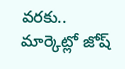వరకు.. మార్కెట్లో జోష్‌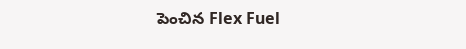పెంచిన Flex Fuel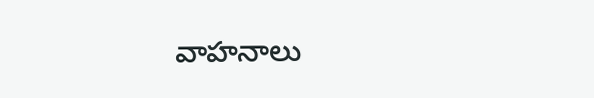వాహనాలు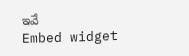ఇవే
Embed widget